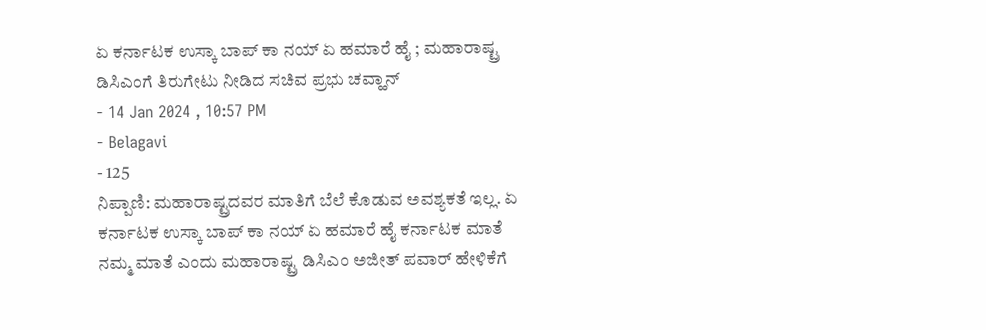ಏ ಕರ್ನಾಟಕ ಉಸ್ಕಾ ಬಾಪ್ ಕಾ ನಯ್ ಏ ಹಮಾರೆ ಹೈ ; ಮಹಾರಾಷ್ಟ್ರ ಡಿಸಿಎಂಗೆ ತಿರುಗೇಟು ನೀಡಿದ ಸಚಿವ ಪ್ರಭು ಚವ್ಹಾನ್
- 14 Jan 2024 , 10:57 PM
- Belagavi
- 125
ನಿಪ್ಪಾಣಿ: ಮಹಾರಾಷ್ಟ್ರದವರ ಮಾತಿಗೆ ಬೆಲೆ ಕೊಡುವ ಅವಶ್ಯಕತೆ ಇಲ್ಲ. ಏ ಕರ್ನಾಟಕ ಉಸ್ಕಾ ಬಾಪ್ ಕಾ ನಯ್ ಏ ಹಮಾರೆ ಹೈ ಕರ್ನಾಟಕ ಮಾತೆ ನಮ್ಮ ಮಾತೆ ಎಂದು ಮಹಾರಾಷ್ಟ್ರ ಡಿಸಿಎಂ ಅಜೀತ್ ಪವಾರ್ ಹೇಳಿಕೆಗೆ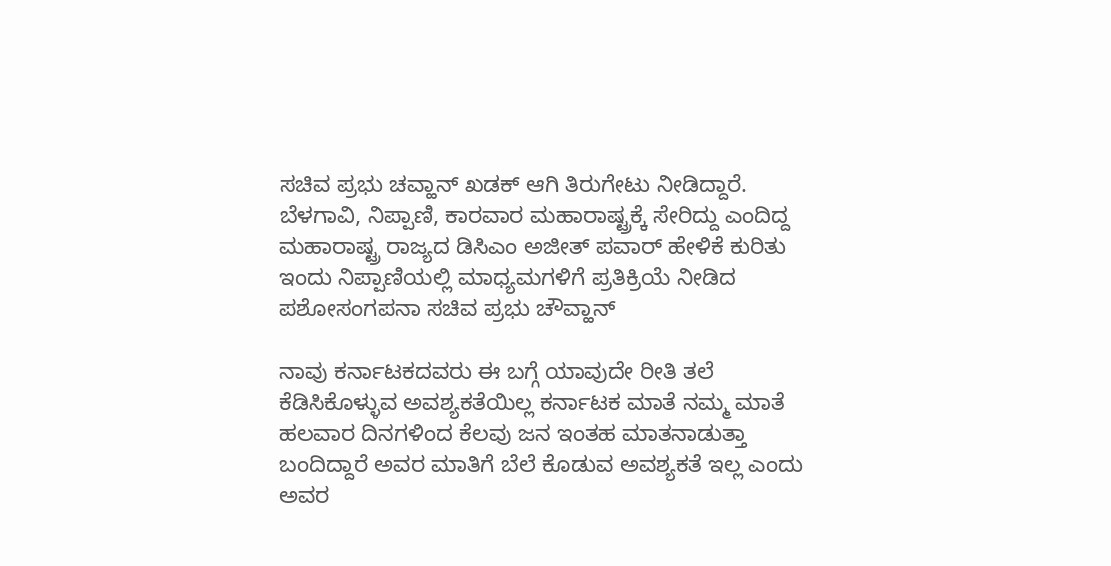ಸಚಿವ ಪ್ರಭು ಚವ್ಹಾನ್ ಖಡಕ್ ಆಗಿ ತಿರುಗೇಟು ನೀಡಿದ್ದಾರೆ. ಬೆಳಗಾವಿ, ನಿಪ್ಪಾಣಿ, ಕಾರವಾರ ಮಹಾರಾಷ್ಟ್ರಕ್ಕೆ ಸೇರಿದ್ದು ಎಂದಿದ್ದ ಮಹಾರಾಷ್ಟ್ರ ರಾಜ್ಯದ ಡಿಸಿಎಂ ಅಜೀತ್ ಪವಾರ್ ಹೇಳಿಕೆ ಕುರಿತು ಇಂದು ನಿಪ್ಪಾಣಿಯಲ್ಲಿ ಮಾಧ್ಯಮಗಳಿಗೆ ಪ್ರತಿಕ್ರಿಯೆ ನೀಡಿದ ಪಶೋಸಂಗಪನಾ ಸಚಿವ ಪ್ರಭು ಚೌವ್ಹಾನ್

ನಾವು ಕರ್ನಾಟಕದವರು ಈ ಬಗ್ಗೆ ಯಾವುದೇ ರೀತಿ ತಲೆ ಕೆಡಿಸಿಕೊಳ್ಳುವ ಅವಶ್ಯಕತೆಯಿಲ್ಲ ಕರ್ನಾಟಕ ಮಾತೆ ನಮ್ಮ ಮಾತೆ ಹಲವಾರ ದಿನಗಳಿಂದ ಕೆಲವು ಜನ ಇಂತಹ ಮಾತನಾಡುತ್ತಾ ಬಂದಿದ್ದಾರೆ ಅವರ ಮಾತಿಗೆ ಬೆಲೆ ಕೊಡುವ ಅವಶ್ಯಕತೆ ಇಲ್ಲ ಎಂದು ಅವರ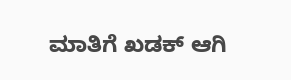ಮಾತಿಗೆ ಖಡಕ್ ಆಗಿ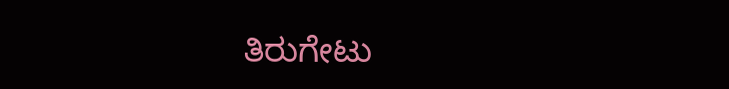ತಿರುಗೇಟು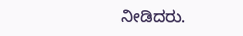ನೀಡಿದರು.